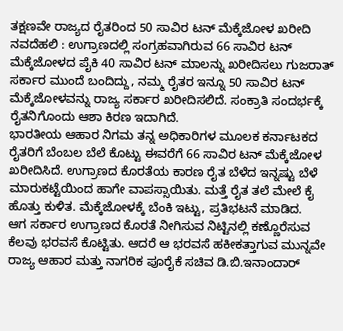ತಕ್ಷಣವೇ ರಾಜ್ಯದ ರೈತರಿಂದ 50 ಸಾವಿರ ಟನ್ ಮೆಕ್ಕೆಜೋಳ ಖರೀದಿ
ನವದೆಹಲಿ : ಉಗ್ರಾಣದಲ್ಲಿ ಸಂಗ್ರಹವಾಗಿರುವ 66 ಸಾವಿರ ಟನ್ ಮೆಕ್ಕೆಜೋಳದ ಪೈಕಿ 40 ಸಾವಿರ ಟನ್ ಮಾಲನ್ನು ಖರೀದಿಸಲು ಗುಜರಾತ್ ಸರ್ಕಾರ ಮುಂದೆ ಬಂದಿದ್ದು, ನಮ್ಮ ರೈತರ ಇನ್ನೂ 50 ಸಾವಿರ ಟನ್ ಮೆಕ್ಕೆಜೋಳವನ್ನು ರಾಜ್ಯ ಸರ್ಕಾರ ಖರೀದಿಸಲಿದೆ. ಸಂಕ್ರಾತಿ ಸಂದರ್ಭಕ್ಕೆ ರೈತನಿಗೊಂದು ಆಶಾ ಕಿರಣ ಇದಾಗಿದೆ.
ಭಾರತೀಯ ಆಹಾರ ನಿಗಮ ತನ್ನ ಅಧಿಕಾರಿಗಳ ಮೂಲಕ ಕರ್ನಾಟಕದ ರೈತರಿಗೆ ಬೆಂಬಲ ಬೆಲೆ ಕೊಟ್ಟು ಈವರೆಗೆ 66 ಸಾವಿರ ಟನ್ ಮೆಕ್ಕೆಜೋಳ ಖರೀದಿಸಿದೆ. ಉಗ್ರಾಣದ ಕೊರತೆಯ ಕಾರಣ ರೈತ ಬೆಳೆದ ಇನ್ನಷ್ಟು ಬೆಳೆ ಮಾರುಕಟ್ಟೆಯಿಂದ ಹಾಗೇ ವಾಪಸ್ಸಾಯಿತು. ಮತ್ತೆ ರೈತ ತಲೆ ಮೇಲೆ ಕೈ ಹೊತ್ತು ಕುಳಿತ. ಮೆಕ್ಕೆಜೋಳಕ್ಕೆ ಬೆಂಕಿ ಇಟ್ಟು, ಪ್ರತಿಭಟನೆ ಮಾಡಿದ.
ಆಗ ಸರ್ಕಾರ ಉಗ್ರಾಣದ ಕೊರತೆ ನೀಗಿಸುವ ನಿಟ್ಟಿನಲ್ಲಿ ಕಣ್ಣೊರೆಸುವ ಕೆಲವು ಭರವಸೆ ಕೊಟ್ಟಿತು. ಆದರೆ ಆ ಭರವಸೆ ಹಕೀಕತ್ತಾಗುವ ಮುನ್ನವೇ ರಾಜ್ಯ ಆಹಾರ ಮತ್ತು ನಾಗರಿಕ ಪೂರೈಕೆ ಸಚಿವ ಡಿ.ಬಿ.ಇನಾಂದಾರ್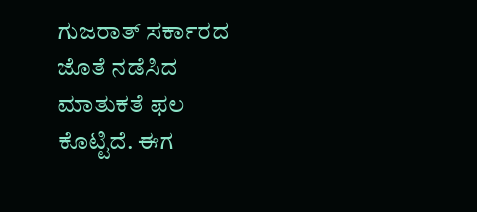ಗುಜರಾತ್ ಸರ್ಕಾರದ ಜೊತೆ ನಡೆಸಿದ ಮಾತುಕತೆ ಫಲ ಕೊಟ್ಟಿದೆ. ಈಗ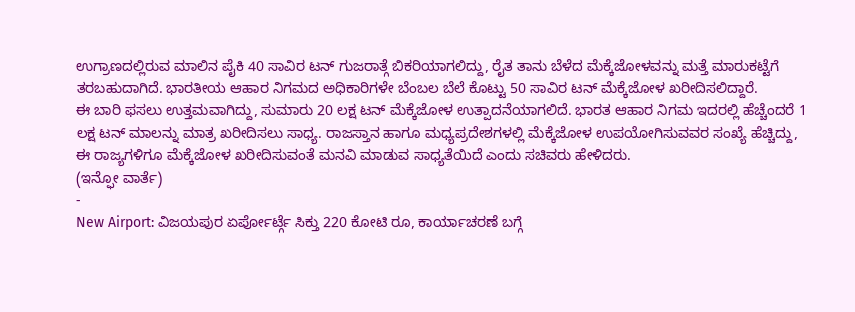ಉಗ್ರಾಣದಲ್ಲಿರುವ ಮಾಲಿನ ಪೈಕಿ 40 ಸಾವಿರ ಟನ್ ಗುಜರಾತ್ಗೆ ಬಿಕರಿಯಾಗಲಿದ್ದು, ರೈತ ತಾನು ಬೆಳೆದ ಮೆಕ್ಕೆಜೋಳವನ್ನು ಮತ್ತೆ ಮಾರುಕಟ್ಟೆಗೆ ತರಬಹುದಾಗಿದೆ. ಭಾರತೀಯ ಆಹಾರ ನಿಗಮದ ಅಧಿಕಾರಿಗಳೇ ಬೆಂಬಲ ಬೆಲೆ ಕೊಟ್ಟು 50 ಸಾವಿರ ಟನ್ ಮೆಕ್ಕೆಜೋಳ ಖರೀದಿಸಲಿದ್ದಾರೆ.
ಈ ಬಾರಿ ಫಸಲು ಉತ್ತಮವಾಗಿದ್ದು, ಸುಮಾರು 20 ಲಕ್ಷ ಟನ್ ಮೆಕ್ಕೆಜೋಳ ಉತ್ಪಾದನೆಯಾಗಲಿದೆ. ಭಾರತ ಆಹಾರ ನಿಗಮ ಇದರಲ್ಲಿ ಹೆಚ್ಚೆಂದರೆ 1 ಲಕ್ಷ ಟನ್ ಮಾಲನ್ನು ಮಾತ್ರ ಖರೀದಿಸಲು ಸಾಧ್ಯ. ರಾಜಸ್ತಾನ ಹಾಗೂ ಮಧ್ಯಪ್ರದೇಶಗಳಲ್ಲಿ ಮೆಕ್ಕೆಜೋಳ ಉಪಯೋಗಿಸುವವರ ಸಂಖ್ಯೆ ಹೆಚ್ಚಿದ್ದು, ಈ ರಾಜ್ಯಗಳಿಗೂ ಮೆಕ್ಕೆಜೋಳ ಖರೀದಿಸುವಂತೆ ಮನವಿ ಮಾಡುವ ಸಾಧ್ಯತೆಯಿದೆ ಎಂದು ಸಚಿವರು ಹೇಳಿದರು.
(ಇನ್ಫೋ ವಾರ್ತೆ)
-
New Airport: ವಿಜಯಪುರ ಏರ್ಪೋರ್ಟ್ಗೆ ಸಿಕ್ತು 220 ಕೋಟಿ ರೂ, ಕಾರ್ಯಾಚರಣೆ ಬಗ್ಗೆ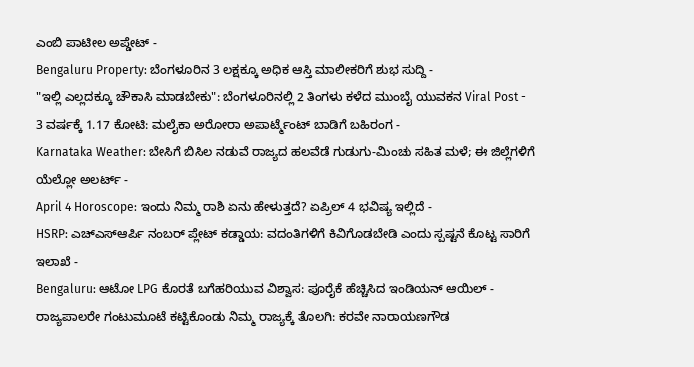ಎಂಬಿ ಪಾಟೀಲ ಅಪ್ಡೇಟ್ -
Bengaluru Property: ಬೆಂಗಳೂರಿನ 3 ಲಕ್ಷಕ್ಕೂ ಅಧಿಕ ಆಸ್ತಿ ಮಾಲೀಕರಿಗೆ ಶುಭ ಸುದ್ದಿ -
"ಇಲ್ಲಿ ಎಲ್ಲದಕ್ಕೂ ಚೌಕಾಸಿ ಮಾಡಬೇಕು": ಬೆಂಗಳೂರಿನಲ್ಲಿ 2 ತಿಂಗಳು ಕಳೆದ ಮುಂಬೈ ಯುವಕನ Viral Post -
3 ವರ್ಷಕ್ಕೆ 1.17 ಕೋಟಿ: ಮಲೈಕಾ ಅರೋರಾ ಅಪಾರ್ಟ್ಮೆಂಟ್ ಬಾಡಿಗೆ ಬಹಿರಂಗ -
Karnataka Weather: ಬೇಸಿಗೆ ಬಿಸಿಲ ನಡುವೆ ರಾಜ್ಯದ ಹಲವೆಡೆ ಗುಡುಗು-ಮಿಂಚು ಸಹಿತ ಮಳೆ; ಈ ಜಿಲ್ಲೆಗಳಿಗೆ ಯೆಲ್ಲೋ ಅಲರ್ಟ್ -
April 4 Horoscope: ಇಂದು ನಿಮ್ಮ ರಾಶಿ ಏನು ಹೇಳುತ್ತದೆ? ಏಪ್ರಿಲ್ 4 ಭವಿಷ್ಯ ಇಲ್ಲಿದೆ -
HSRP: ಎಚ್ಎಸ್ಆರ್ಪಿ ನಂಬರ್ ಪ್ಲೇಟ್ ಕಡ್ಡಾಯ: ವದಂತಿಗಳಿಗೆ ಕಿವಿಗೊಡಬೇಡಿ ಎಂದು ಸ್ಪಷ್ಟನೆ ಕೊಟ್ಟ ಸಾರಿಗೆ ಇಲಾಖೆ -
Bengaluru: ಆಟೋ LPG ಕೊರತೆ ಬಗೆಹರಿಯುವ ವಿಶ್ವಾಸ: ಪೂರೈಕೆ ಹೆಚ್ಚಿಸಿದ ಇಂಡಿಯನ್ ಆಯಿಲ್ -
ರಾಜ್ಯಪಾಲರೇ ಗಂಟುಮೂಟೆ ಕಟ್ಟಿಕೊಂಡು ನಿಮ್ಮ ರಾಜ್ಯಕ್ಕೆ ತೊಲಗಿ: ಕರವೇ ನಾರಾಯಣಗೌಡ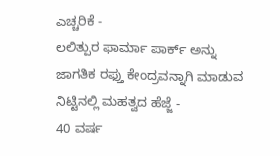ಎಚ್ಚರಿಕೆ -
ಲಲಿತ್ಪುರ ಫಾರ್ಮಾ ಪಾರ್ಕ್ ಅನ್ನು ಜಾಗತಿಕ ರಫ್ತು ಕೇಂದ್ರವನ್ನಾಗಿ ಮಾಡುವ ನಿಟ್ಟಿನಲ್ಲಿ ಮಹತ್ವದ ಹೆಜ್ಜೆ -
40 ವರ್ಷ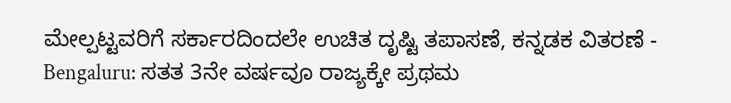ಮೇಲ್ಪಟ್ಟವರಿಗೆ ಸರ್ಕಾರದಿಂದಲೇ ಉಚಿತ ದೃಷ್ಟಿ ತಪಾಸಣೆ, ಕನ್ನಡಕ ವಿತರಣೆ -
Bengaluru: ಸತತ 3ನೇ ವರ್ಷವೂ ರಾಜ್ಯಕ್ಕೇ ಪ್ರಥಮ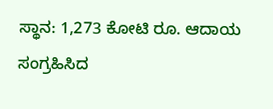ಸ್ಥಾನ: 1,273 ಕೋಟಿ ರೂ. ಆದಾಯ ಸಂಗ್ರಹಿಸಿದ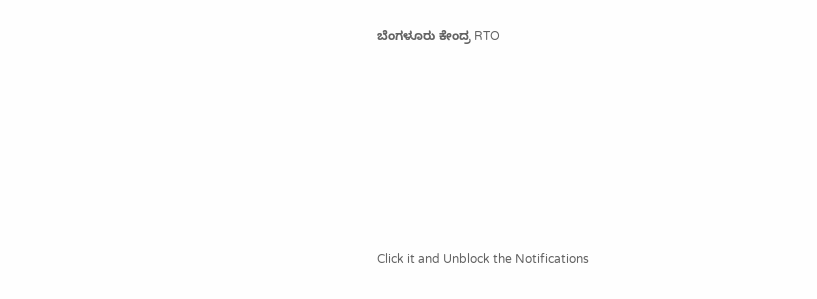ಬೆಂಗಳೂರು ಕೇಂದ್ರ RTO












Click it and Unblock the Notifications